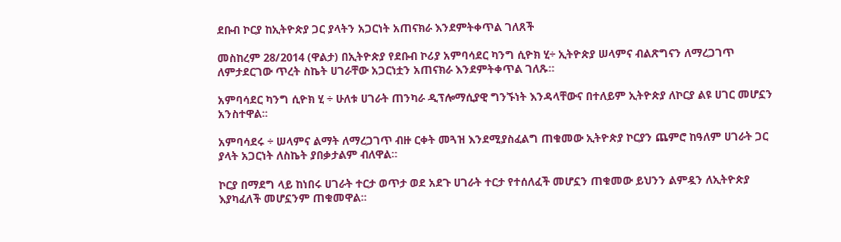ደቡብ ኮርያ ከኢትዮጵያ ጋር ያላትን አጋርነት አጠናክራ እንደምትቀጥል ገለጸች

መስከረም 28/2014 (ዋልታ) በኢትዮጵያ የደቡብ ኮሪያ አምባሳደር ካንግ ሲዮክ ሂ÷ ኢትዮጵያ ሠላምና ብልጽግናን ለማረጋገጥ ለምታደርገው ጥረት ስኬት ሀገራቸው አጋርነቷን አጠናክራ እንደምትቀጥል ገለጹ።

አምባሳደር ካንግ ሲዮክ ሂ ÷ ሁለቱ ሀገራት ጠንካራ ዲፕሎማሲያዊ ግንኙነት እንዳላቸውና በተለይም ኢትዮጵያ ለኮርያ ልዩ ሀገር መሆኗን አንስተዋል፡፡

አምባሳደሩ ÷ ሠላምና ልማት ለማረጋገጥ ብዙ ርቀት መጓዝ እንደሚያስፈልግ ጠቁመው ኢትዮጵያ ኮርያን ጨምሮ ከዓለም ሀገራት ጋር ያላት አጋርነት ለስኬት ያበቃታልም ብለዋል።

ኮርያ በማደግ ላይ ከነበሩ ሀገራት ተርታ ወጥታ ወደ አደጉ ሀገራት ተርታ የተሰለፈች መሆኗን ጠቁመው ይህንን ልምዷን ለኢትዮጵያ እያካፈለች መሆኗንም ጠቁመዋል፡፡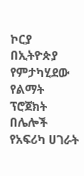ኮርያ በኢትዮጵያ የምታካሂደው የልማት ፕሮጀክት በሌሎች የአፍሪካ ሀገራት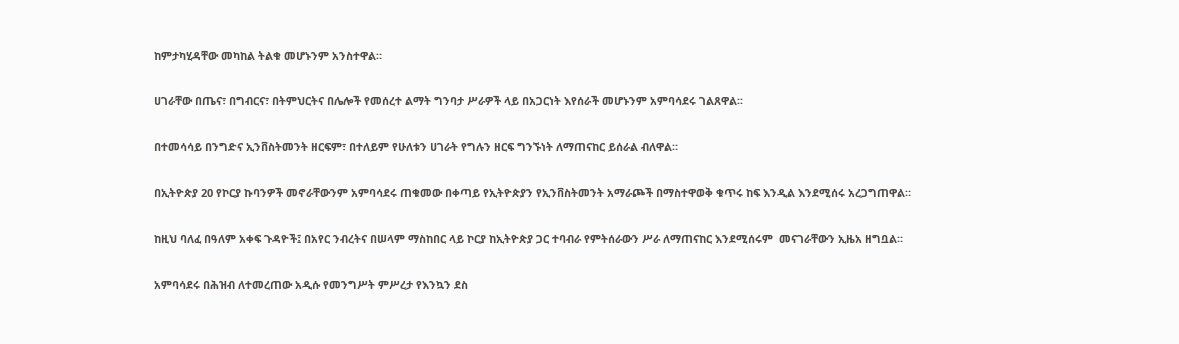ከምታካሂዳቸው መካከል ትልቁ መሆኑንም አንስተዋል።

ሀገራቸው በጤና፣ በግብርና፣ በትምህርትና በሌሎች የመሰረተ ልማት ግንባታ ሥራዎች ላይ በአጋርነት እየሰራች መሆኑንም አምባሳደሩ ገልጸዋል፡፡

በተመሳሳይ በንግድና ኢንቨስትመንት ዘርፍም፣ በተለይም የሁለቱን ሀገራት የግሉን ዘርፍ ግንኙነት ለማጠናከር ይሰራል ብለዋል።

በኢትዮጵያ 20 የኮርያ ኩባንዎች መኖራቸውንም አምባሳደሩ ጠቁመው በቀጣይ የኢትዮጵያን የኢንቨስትመንት አማራጮች በማስተዋወቅ ቁጥሩ ከፍ እንዲል እንደሚሰሩ አረጋግጠዋል።

ከዚህ ባለፈ በዓለም አቀፍ ጉዳዮች፤ በአየር ንብረትና በሠላም ማስከበር ላይ ኮርያ ከኢትዮጵያ ጋር ተባብራ የምትሰራውን ሥራ ለማጠናከር እንደሚሰሩም  መናገራቸውን ኢዜአ ዘግቧል።

አምባሳደሩ በሕዝብ ለተመረጠው አዲሱ የመንግሥት ምሥረታ የእንኳን ደስ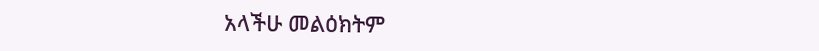አላችሁ መልዕክትም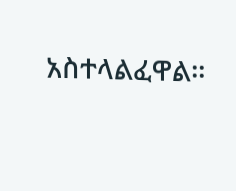አስተላልፈዋል።